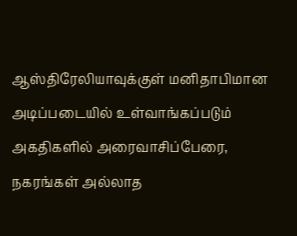ஆஸ்திரேலியாவுக்குள் மனிதாபிமான அடிப்படையில் உள்வாங்கப்படும் அகதிகளில் அரைவாசிப்பேரை, நகரங்கள் அல்லாத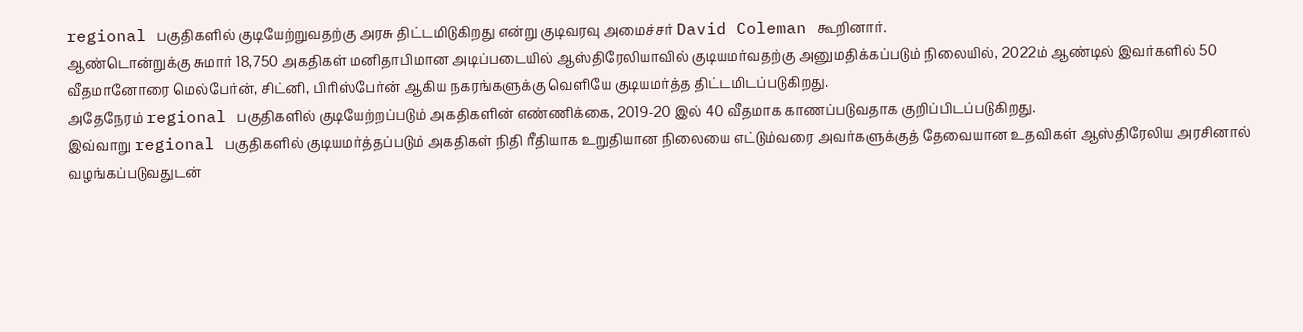regional பகுதிகளில் குடியேற்றுவதற்கு அரசு திட்டமிடுகிறது என்று குடிவரவு அமைச்சர் David Coleman கூறினார்.
ஆண்டொன்றுக்கு சுமார் 18,750 அகதிகள் மனிதாபிமான அடிப்படையில் ஆஸ்திரேலியாவில் குடியமர்வதற்கு அனுமதிக்கப்படும் நிலையில், 2022ம் ஆண்டில் இவர்களில் 50 வீதமானோரை மெல்பேர்ன், சிட்னி, பிரிஸ்பேர்ன் ஆகிய நகரங்களுக்கு வெளியே குடியமர்த்த திட்டமிடப்படுகிறது.
அதேநேரம் regional பகுதிகளில் குடியேற்றப்படும் அகதிகளின் எண்ணிக்கை, 2019-20 இல் 40 வீதமாக காணப்படுவதாக குறிப்பிடப்படுகிறது.
இவ்வாறு regional பகுதிகளில் குடியமர்த்தப்படும் அகதிகள் நிதி ரீதியாக உறுதியான நிலையை எட்டும்வரை அவர்களுக்குத் தேவையான உதவிகள் ஆஸ்திரேலிய அரசினால் வழங்கப்படுவதுடன்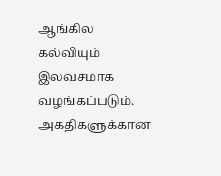ஆங்கில கல்வியும் இலவசமாக வழங்கப்படும்.
அகதிகளுக்கான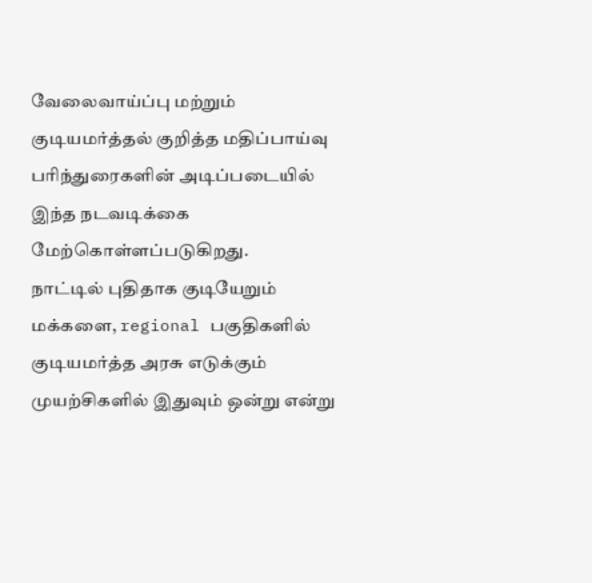வேலைவாய்ப்பு மற்றும் குடியமர்த்தல் குறித்த மதிப்பாய்வு பரிந்துரைகளின் அடிப்படையில் இந்த நடவடிக்கை மேற்கொள்ளப்படுகிறது.
நாட்டில் புதிதாக குடியேறும் மக்களை, regional பகுதிகளில் குடியமர்த்த அரசு எடுக்கும் முயற்சிகளில் இதுவும் ஒன்று என்று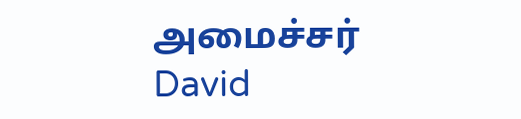அமைச்சர் David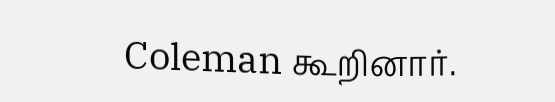Coleman கூறினார்.